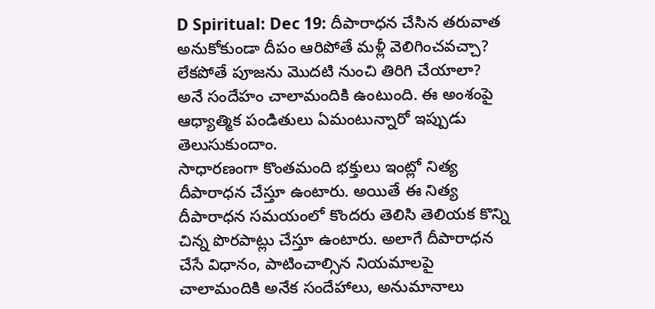D Spiritual: Dec 19: దీపారాధన చేసిన తరువాత అనుకోకుండా దీపం ఆరిపోతే మళ్లీ వెలిగించవచ్చా? లేకపోతే పూజను మొదటి నుంచి తిరిగి చేయాలా? అనే సందేహం చాలామందికి ఉంటుంది. ఈ అంశంపై ఆధ్యాత్మిక పండితులు ఏమంటున్నారో ఇప్పుడు తెలుసుకుందాం.
సాధారణంగా కొంతమంది భక్తులు ఇంట్లో నిత్య దీపారాధన చేస్తూ ఉంటారు. అయితే ఈ నిత్య దీపారాధన సమయంలో కొందరు తెలిసి తెలియక కొన్ని చిన్న పొరపాట్లు చేస్తూ ఉంటారు. అలాగే దీపారాధన చేసే విధానం, పాటించాల్సిన నియమాలపై చాలామందికి అనేక సందేహాలు, అనుమానాలు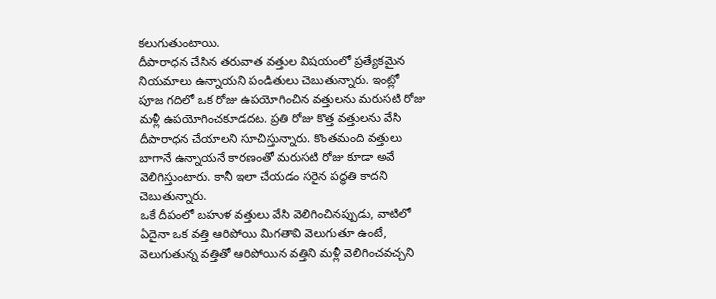కలుగుతుంటాయి.
దీపారాధన చేసిన తరువాత వత్తుల విషయంలో ప్రత్యేకమైన నియమాలు ఉన్నాయని పండితులు చెబుతున్నారు. ఇంట్లో పూజ గదిలో ఒక రోజు ఉపయోగించిన వత్తులను మరుసటి రోజు మళ్లీ ఉపయోగించకూడదట. ప్రతి రోజు కొత్త వత్తులను వేసి దీపారాధన చేయాలని సూచిస్తున్నారు. కొంతమంది వత్తులు బాగానే ఉన్నాయనే కారణంతో మరుసటి రోజు కూడా అవే వెలిగిస్తుంటారు. కానీ ఇలా చేయడం సరైన పద్ధతి కాదని చెబుతున్నారు.
ఒకే దీపంలో బహుళ వత్తులు వేసి వెలిగించినప్పుడు, వాటిలో ఏదైనా ఒక వత్తి ఆరిపోయి మిగతావి వెలుగుతూ ఉంటే, వెలుగుతున్న వత్తితో ఆరిపోయిన వత్తిని మళ్లీ వెలిగించవచ్చని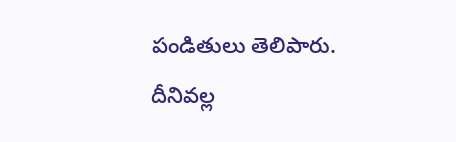పండితులు తెలిపారు. దీనివల్ల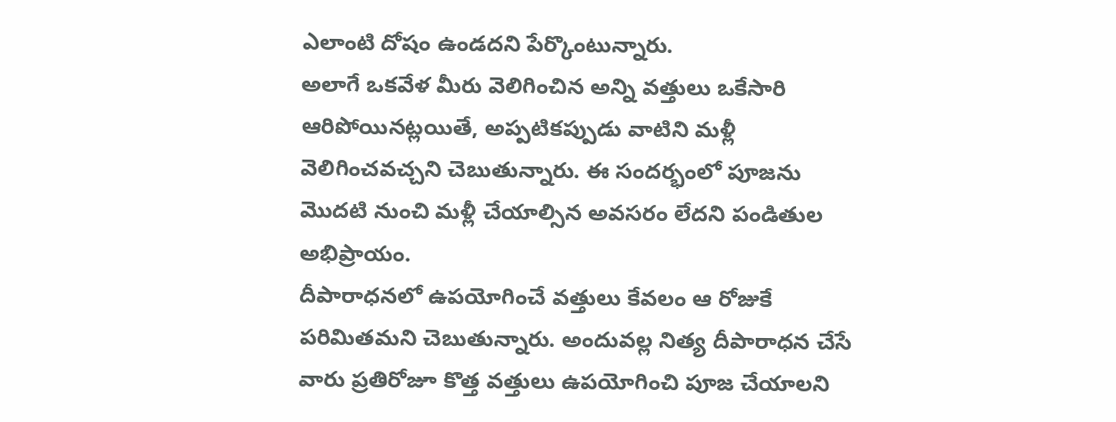ఎలాంటి దోషం ఉండదని పేర్కొంటున్నారు.
అలాగే ఒకవేళ మీరు వెలిగించిన అన్ని వత్తులు ఒకేసారి ఆరిపోయినట్లయితే, అప్పటికప్పుడు వాటిని మళ్లీ వెలిగించవచ్చని చెబుతున్నారు. ఈ సందర్భంలో పూజను మొదటి నుంచి మళ్లీ చేయాల్సిన అవసరం లేదని పండితుల అభిప్రాయం.
దీపారాధనలో ఉపయోగించే వత్తులు కేవలం ఆ రోజుకే పరిమితమని చెబుతున్నారు. అందువల్ల నిత్య దీపారాధన చేసే వారు ప్రతిరోజూ కొత్త వత్తులు ఉపయోగించి పూజ చేయాలని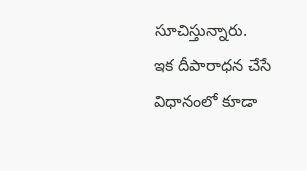సూచిస్తున్నారు.
ఇక దీపారాధన చేసే విధానంలో కూడా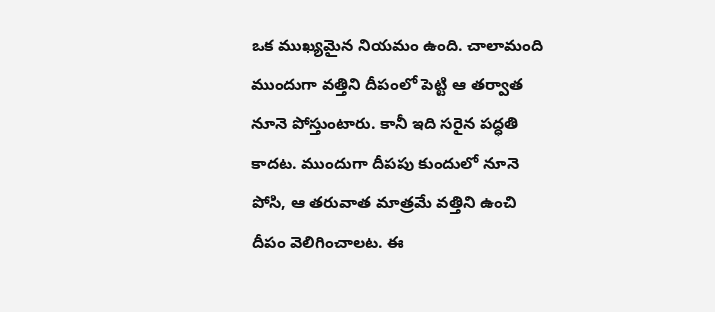ఒక ముఖ్యమైన నియమం ఉంది. చాలామంది ముందుగా వత్తిని దీపంలో పెట్టి ఆ తర్వాత నూనె పోస్తుంటారు. కానీ ఇది సరైన పద్ధతి కాదట. ముందుగా దీపపు కుందులో నూనె పోసి, ఆ తరువాత మాత్రమే వత్తిని ఉంచి దీపం వెలిగించాలట. ఈ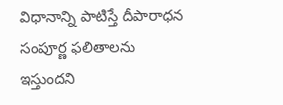విధానాన్ని పాటిస్తే దీపారాధన సంపూర్ణ ఫలితాలను ఇస్తుందని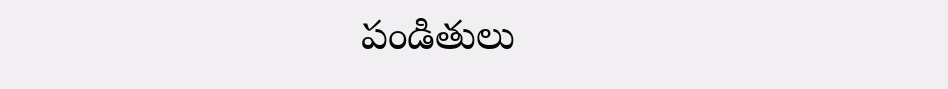పండితులు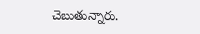చెబుతున్నారు.